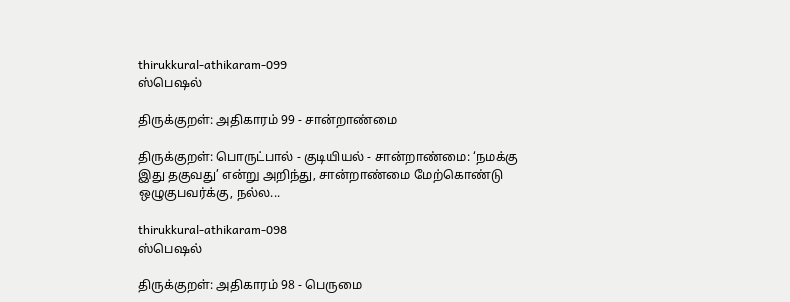thirukkural-athikaram-099
ஸ்பெஷல்

திருக்குறள்: அதிகாரம் 99 - சான்றாண்மை

திருக்குறள்: பொருட்பால் - குடியியல் - சான்றாண்மை: ‘நமக்கு இது தகுவது’ என்று அறிந்து, சான்றாண்மை மேற்கொண்டு ஒழுகுபவர்க்கு, நல்ல...

thirukkural-athikaram-098
ஸ்பெஷல்

திருக்குறள்: அதிகாரம் 98 - பெருமை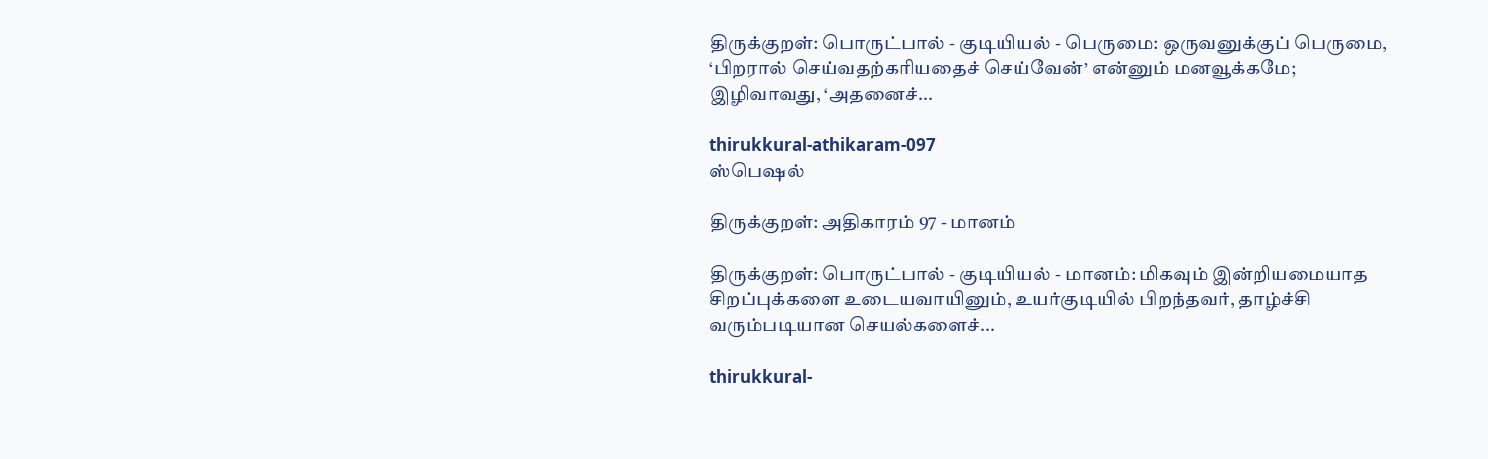திருக்குறள்: பொருட்பால் - குடியியல் - பெருமை: ஒருவனுக்குப் பெருமை, ‘பிறரால் செய்வதற்கரியதைச் செய்வேன்’ என்னும் மனவூக்கமே; இழிவாவது, ‘அதனைச்...

thirukkural-athikaram-097
ஸ்பெஷல்

திருக்குறள்: அதிகாரம் 97 - மானம்

திருக்குறள்: பொருட்பால் - குடியியல் - மானம்: மிகவும் இன்றியமையாத சிறப்புக்களை உடையவாயினும், உயர்குடியில் பிறந்தவர், தாழ்ச்சி வரும்படியான செயல்களைச்...

thirukkural-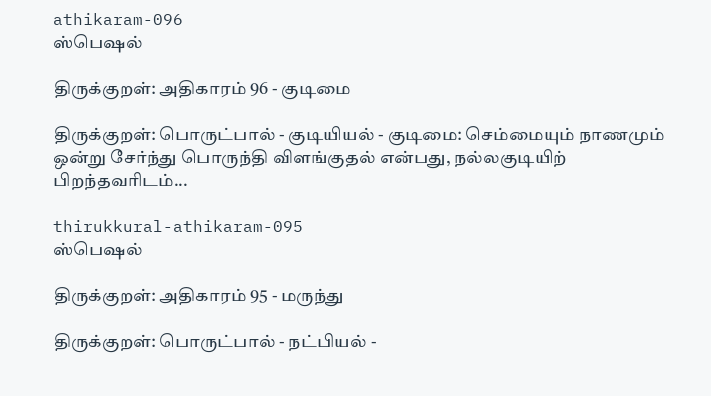athikaram-096
ஸ்பெஷல்

திருக்குறள்: அதிகாரம் 96 - குடிமை

திருக்குறள்: பொருட்பால் - குடியியல் - குடிமை: செம்மையும் நாணமும் ஒன்று சேர்ந்து பொருந்தி விளங்குதல் என்பது, நல்லகுடியிற் பிறந்தவரிடம்...

thirukkural-athikaram-095
ஸ்பெஷல்

திருக்குறள்: அதிகாரம் 95 - மருந்து

திருக்குறள்: பொருட்பால் - நட்பியல் -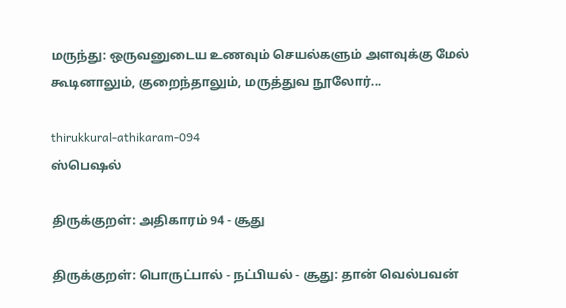மருந்து: ஒருவனுடைய உணவும் செயல்களும் அளவுக்கு மேல் கூடினாலும், குறைந்தாலும், மருத்துவ நூலோர்...

thirukkural-athikaram-094
ஸ்பெஷல்

திருக்குறள்: அதிகாரம் 94 - சூது

திருக்குறள்: பொருட்பால் - நட்பியல் - சூது: தான் வெல்பவன்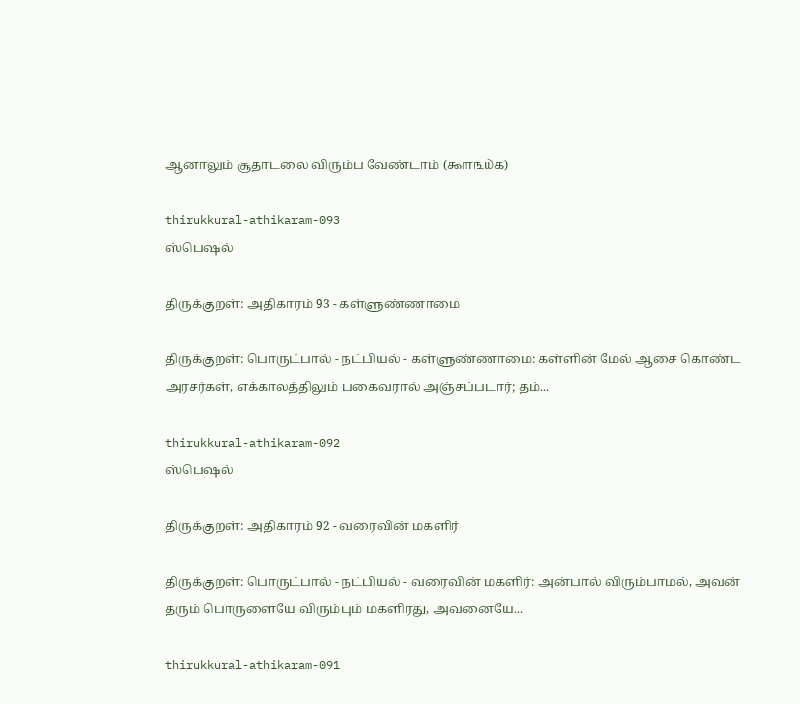ஆனாலும் சூதாடலை விரும்ப வேண்டாம் (௯௱௩௰௧)

thirukkural-athikaram-093
ஸ்பெஷல்

திருக்குறள்: அதிகாரம் 93 - கள்ளுண்ணாமை

திருக்குறள்: பொருட்பால் - நட்பியல் - கள்ளுண்ணாமை: கள்ளின் மேல் ஆசை கொண்ட அரசர்கள், எக்காலத்திலும் பகைவரால் அஞ்சப்படார்; தம்...

thirukkural-athikaram-092
ஸ்பெஷல்

திருக்குறள்: அதிகாரம் 92 - வரைவின் மகளிர்

திருக்குறள்: பொருட்பால் - நட்பியல் - வரைவின் மகளிர்: அன்பால் விரும்பாமல், அவன் தரும் பொருளையே விரும்பும் மகளிரது, அவனையே...

thirukkural-athikaram-091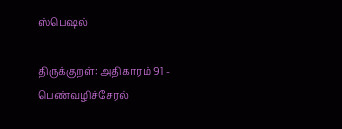ஸ்பெஷல்

திருக்குறள்: அதிகாரம் 91 - பெண்வழிச்சேரல்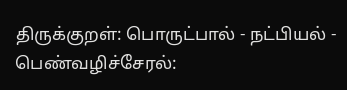திருக்குறள்: பொருட்பால் - நட்பியல் - பெண்வழிச்சேரல்: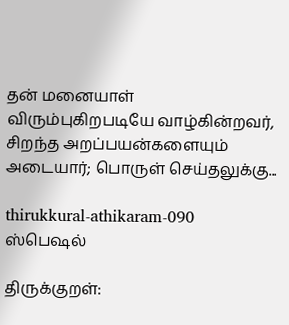தன் மனையாள் விரும்புகிறபடியே வாழ்கின்றவர், சிறந்த அறப்பயன்களையும் அடையார்; பொருள் செய்தலுக்கு...

thirukkural-athikaram-090
ஸ்பெஷல்

திருக்குறள்: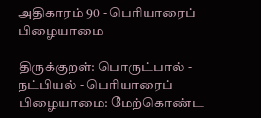அதிகாரம் 90 - பெரியாரைப் பிழையாமை

திருக்குறள்: பொருட்பால் - நட்பியல் - பெரியாரைப் பிழையாமை: மேற்கொண்ட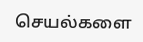செயல்களை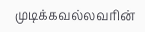முடிக்கவல்லவரின்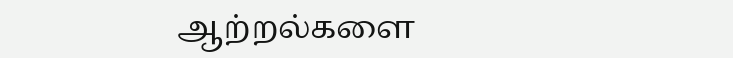ஆற்றல்களை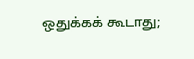ஒதுக்கக் கூடாது;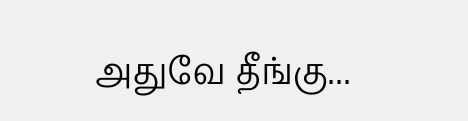அதுவே தீங்கு...